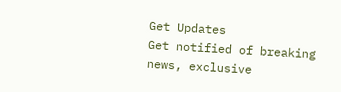Get Updates
Get notified of breaking news, exclusive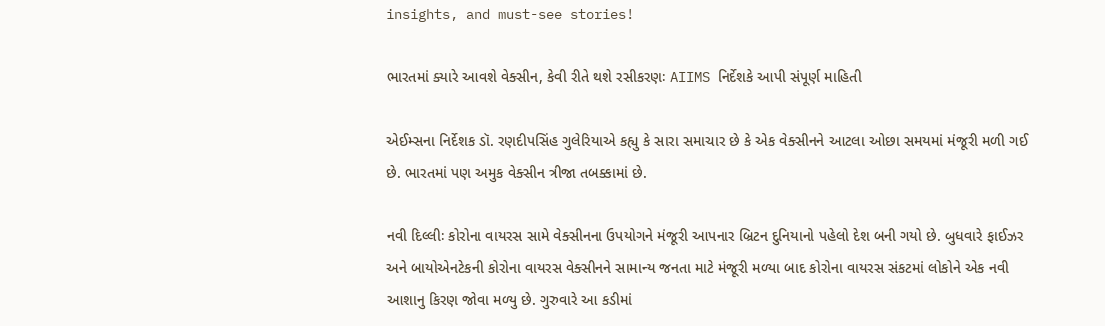insights, and must-see stories!

ભારતમાં ક્યારે આવશે વેક્સીન, કેવી રીતે થશે રસીકરણઃ AIIMS નિર્દેશકે આપી સંપૂર્ણ માહિતી

એઈમ્સના નિર્દેશક ડૉ. રણદીપસિંહ ગુલેરિયાએ કહ્યુ કે સારા સમાચાર છે કે એક વેક્સીનને આટલા ઓછા સમયમાં મંજૂરી મળી ગઈ છે. ભારતમાં પણ અમુક વેક્સીન ત્રીજા તબક્કામાં છે.

નવી દિલ્લીઃ કોરોના વાયરસ સામે વેક્સીનના ઉપયોગને મંજૂરી આપનાર બ્રિટન દુનિયાનો પહેલો દેશ બની ગયો છે. બુધવારે ફાઈઝર અને બાયોએનટેકની કોરોના વાયરસ વેક્સીનને સામાન્ય જનતા માટે મંજૂરી મળ્યા બાદ કોરોના વાયરસ સંકટમાં લોકોને એક નવી આશાનુ કિરણ જોવા મળ્યુ છે. ગુરુવારે આ કડીમાં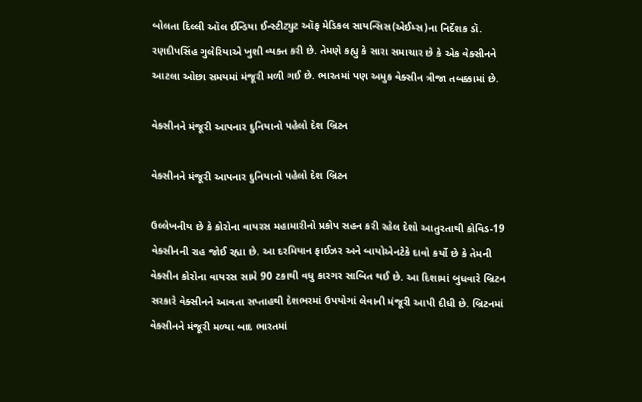બોલતા દિલ્લી ઑલ ઈન્ડિયા ઈન્સ્ટીટ્યુટ ઑફ મેડિકલ સાયન્સિસ(એઈમ્સ)ના નિર્દેશક ડૉ. રણદીપસિંહ ગુલેરિયાએ ખુશી વ્યક્ત કરી છે. તેમણે કહ્યુ કે સારા સમાચાર છે કે એક વેક્સીનને આટલા ઓછા સમયમાં મંજૂરી મળી ગઈ છે. ભારતમાં પણ અમુક વેક્સીન ત્રીજા તબક્કામાં છે.

વેક્સીનને મંજૂરી આપનાર દુનિયાનો પહેલો દેશ બ્રિટન

વેક્સીનને મંજૂરી આપનાર દુનિયાનો પહેલો દેશ બ્રિટન

ઉલ્લેખનીય છે કે કોરોના વાયરસ મહામારીનો પ્રકોપ સહન કરી રહેલ દેશો આતુરતાથી કોવિડ-19 વેક્સીનની રાહ જોઈ રહ્યા છે. આ દરમિયાન ફાઈઝર અને બાયોએનટેકે દાવો કર્યો છે કે તેમની વેક્સીન કોરોના વાયરસ સામે 90 ટકાથી વધુ કારગર સાબિત થઈ છે. આ દિશામાં બુધવારે બ્રિટન સરકારે વેક્સીનને આવતા સપ્તાહથી દેશભરમાં ઉપયોગાં લેવાની મંજૂરી આપી દીધી છે. બ્રિટનમાં વેક્સીનને મંજૂરી મળ્યા બાદ ભારતમાં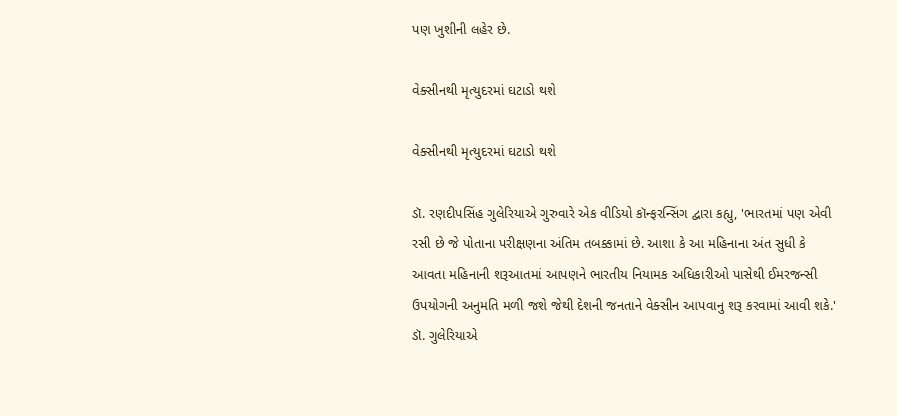પણ ખુશીની લહેર છે.

વેક્સીનથી મૃત્યુદરમાં ઘટાડો થશે

વેક્સીનથી મૃત્યુદરમાં ઘટાડો થશે

ડૉ. રણદીપસિંહ ગુલેરિયાએ ગુરુવારે એક વીડિયો કૉન્ફરન્સિંગ દ્વારા કહ્યુ, 'ભારતમાં પણ એવી રસી છે જે પોતાના પરીક્ષણના અંતિમ તબક્કામાં છે. આશા કે આ મહિનાના અંત સુધી કે આવતા મહિનાની શરૂઆતમાં આપણને ભારતીય નિયામક અધિકારીઓ પાસેથી ઈમરજન્સી ઉપયોગની અનુમતિ મળી જશે જેથી દેશની જનતાને વેક્સીન આપવાનુ શરૂ કરવામાં આવી શકે.' ડૉ. ગુલેરિયાએ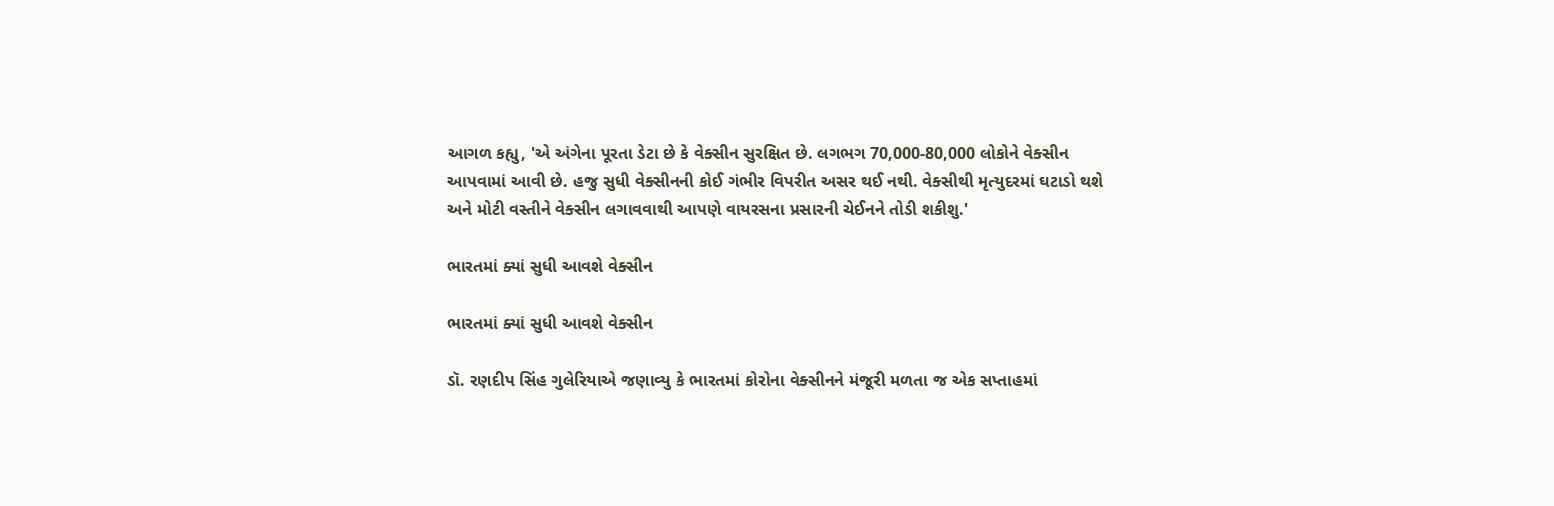આગળ કહ્યુ, 'એ અંગેના પૂરતા ડેટા છે કે વેક્સીન સુરક્ષિત છે. લગભગ 70,000-80,000 લોકોને વેક્સીન આપવામાં આવી છે. હજુ સુધી વેક્સીનની કોઈ ગંભીર વિપરીત અસર થઈ નથી. વેક્સીથી મૃત્યુદરમાં ઘટાડો થશે અને મોટી વસ્તીને વેક્સીન લગાવવાથી આપણે વાયરસના પ્રસારની ચેઈનને તોડી શકીશુ.'

ભારતમાં ક્યાં સુધી આવશે વેક્સીન

ભારતમાં ક્યાં સુધી આવશે વેક્સીન

ડૉ. રણદીપ સિંહ ગુલેરિયાએ જણાવ્યુ કે ભારતમાં કોરોના વેક્સીનને મંજૂરી મળતા જ એક સપ્તાહમાં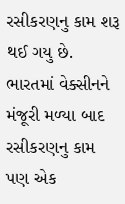રસીકરણનુ કામ શરૂ થઈ ગયુ છે. ભારતમાં વેક્સીનને મંજૂરી મળ્યા બાદ રસીકરણનુ કામ પણ એક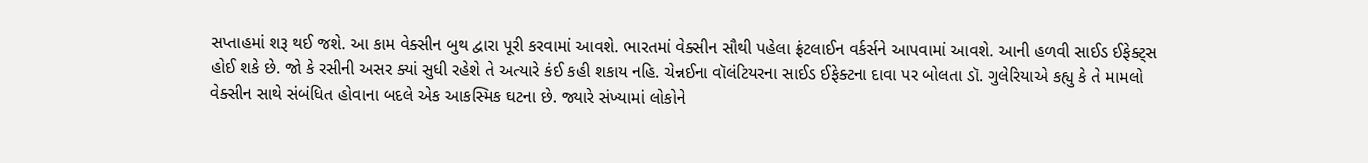સપ્તાહમાં શરૂ થઈ જશે. આ કામ વેક્સીન બુથ દ્વારા પૂરી કરવામાં આવશે. ભારતમાં વેક્સીન સૌથી પહેલા ફ્રંટલાઈન વર્કર્સને આપવામાં આવશે. આની હળવી સાઈડ ઈફેક્ટ્સ હોઈ શકે છે. જો કે રસીની અસર ક્યાં સુધી રહેશે તે અત્યારે કંઈ કહી શકાય નહિ. ચેન્નઈના વૉલંટિયરના સાઈડ ઈફેક્ટના દાવા પર બોલતા ડૉ. ગુલેરિયાએ કહ્યુ કે તે મામલો વેક્સીન સાથે સંબંધિત હોવાના બદલે એક આકસ્મિક ઘટના છે. જ્યારે સંખ્યામાં લોકોને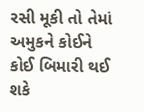રસી મૂકી તો તેમાં અમુકને કોઈને કોઈ બિમારી થઈ શકે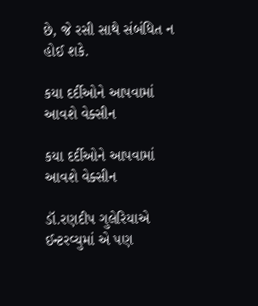છે, જે રસી સાથે સંબંધિત ન હોઈ શકે.

કયા દર્દીઓને આપવામાં આવશે વેક્સીન

કયા દર્દીઓને આપવામાં આવશે વેક્સીન

ડૉ.રણદીપ ગુલેરિયાએ ઈન્ટરવ્યુમાં એ પણ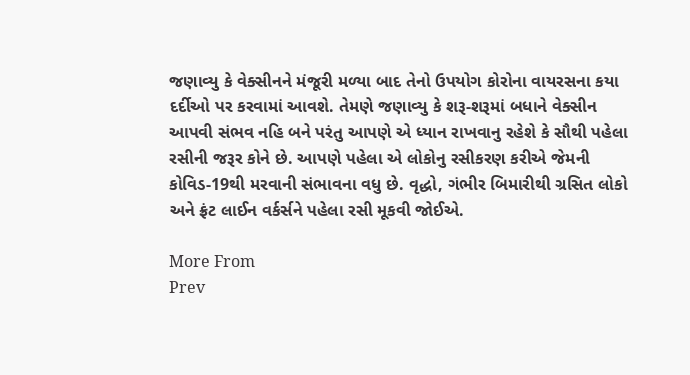જણાવ્યુ કે વેક્સીનને મંજૂરી મળ્યા બાદ તેનો ઉપયોગ કોરોના વાયરસના કયા દર્દીઓ પર કરવામાં આવશે. તેમણે જણાવ્યુ કે શરૂ-શરૂમાં બધાને વેક્સીન આપવી સંભવ નહિ બને પરંતુ આપણે એ ધ્યાન રાખવાનુ રહેશે કે સૌથી પહેલા રસીની જરૂર કોને છે. આપણે પહેલા એ લોકોનુ રસીકરણ કરીએ જેમની કોવિડ-19થી મરવાની સંભાવના વધુ છે. વૃદ્ધો, ગંભીર બિમારીથી ગ્રસિત લોકો અને ફ્રંટ લાઈન વર્કર્સને પહેલા રસી મૂકવી જોઈએ.

More From
Prev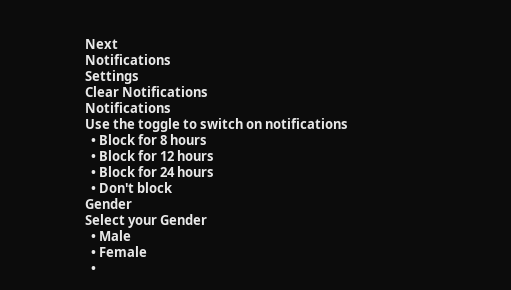Next
Notifications
Settings
Clear Notifications
Notifications
Use the toggle to switch on notifications
  • Block for 8 hours
  • Block for 12 hours
  • Block for 24 hours
  • Don't block
Gender
Select your Gender
  • Male
  • Female
  •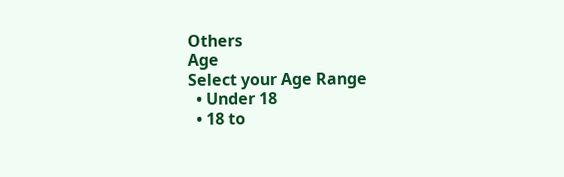Others
Age
Select your Age Range
  • Under 18
  • 18 to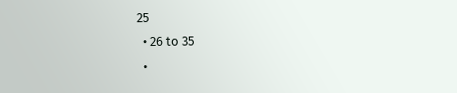25
  • 26 to 35
  •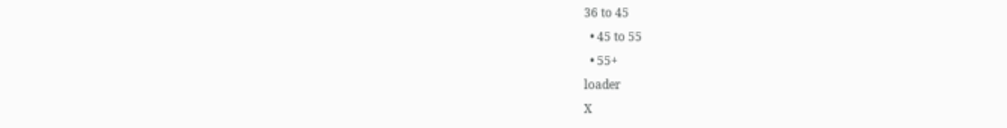36 to 45
  • 45 to 55
  • 55+
loader
X